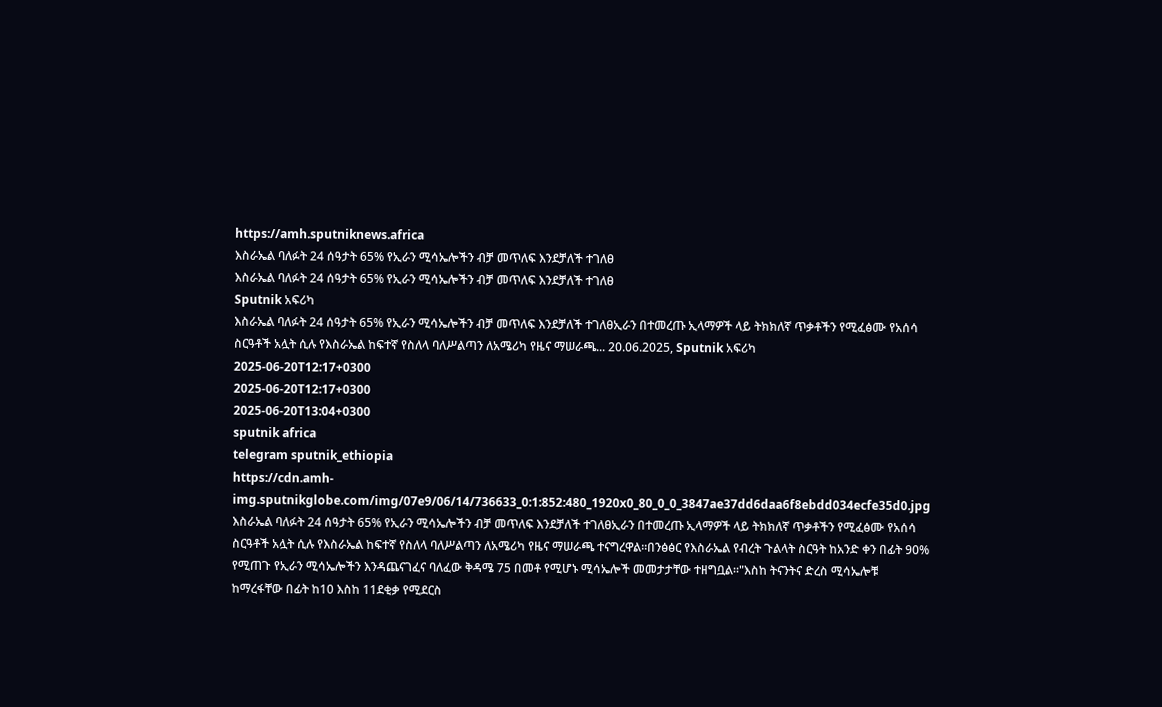https://amh.sputniknews.africa
እስራኤል ባለፉት 24 ሰዓታት 65% የኢራን ሚሳኤሎችን ብቻ መጥለፍ እንደቻለች ተገለፀ
እስራኤል ባለፉት 24 ሰዓታት 65% የኢራን ሚሳኤሎችን ብቻ መጥለፍ እንደቻለች ተገለፀ
Sputnik አፍሪካ
እስራኤል ባለፉት 24 ሰዓታት 65% የኢራን ሚሳኤሎችን ብቻ መጥለፍ እንደቻለች ተገለፀኢራን በተመረጡ ኢላማዎች ላይ ትክክለኛ ጥቃቶችን የሚፈፅሙ የአሰሳ ስርዓቶች አሏት ሲሉ የእስራኤል ከፍተኛ የስለላ ባለሥልጣን ለአሜሪካ የዜና ማሠራጫ... 20.06.2025, Sputnik አፍሪካ
2025-06-20T12:17+0300
2025-06-20T12:17+0300
2025-06-20T13:04+0300
sputnik africa
telegram sputnik_ethiopia
https://cdn.amh-img.sputnikglobe.com/img/07e9/06/14/736633_0:1:852:480_1920x0_80_0_0_3847ae37dd6daa6f8ebdd034ecfe35d0.jpg
እስራኤል ባለፉት 24 ሰዓታት 65% የኢራን ሚሳኤሎችን ብቻ መጥለፍ እንደቻለች ተገለፀኢራን በተመረጡ ኢላማዎች ላይ ትክክለኛ ጥቃቶችን የሚፈፅሙ የአሰሳ ስርዓቶች አሏት ሲሉ የእስራኤል ከፍተኛ የስለላ ባለሥልጣን ለአሜሪካ የዜና ማሠራጫ ተናግረዋል፡፡በንፅፅር የእስራኤል የብረት ጉልላት ስርዓት ከአንድ ቀን በፊት 90% የሚጠጉ የኢራን ሚሳኤሎችን እንዳጨናገፈና ባለፈው ቅዳሜ 75 በመቶ የሚሆኑ ሚሳኤሎች መመታታቸው ተዘግቧል።"እስከ ትናንትና ድረስ ሚሳኤሎቹ ከማረፋቸው በፊት ከ10 እስከ 11ደቂቃ የሚደርስ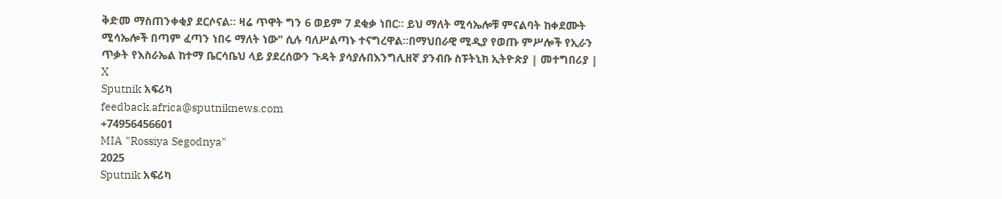ቅድመ ማስጠንቀቂያ ደርሶናል። ዛሬ ጥዋት ግን 6 ወይም 7 ደቂቃ ነበር። ይህ ማለት ሚሳኤሎቹ ምናልባት ከቀደሙት ሚሳኤሎች በጣም ፈጣን ነበሩ ማለት ነው" ሲሉ ባለሥልጣኑ ተናግረዋል።በማህበራዊ ሚዲያ የወጡ ምሥሎች የኢራን ጥቃት የእስራኤል ከተማ ቤርሳቤህ ላይ ያደረሰውን ጉዳት ያሳያሉበእንግሊዘኛ ያንብቡ ስፑትኒክ ኢትዮጵያ | መተግበሪያ | X
Sputnik አፍሪካ
feedback.africa@sputniknews.com
+74956456601
MIA "Rossiya Segodnya"
2025
Sputnik አፍሪካ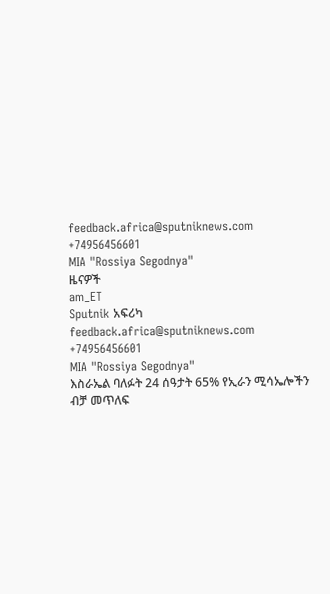feedback.africa@sputniknews.com
+74956456601
MIA "Rossiya Segodnya"
ዜናዎች
am_ET
Sputnik አፍሪካ
feedback.africa@sputniknews.com
+74956456601
MIA "Rossiya Segodnya"
እስራኤል ባለፉት 24 ሰዓታት 65% የኢራን ሚሳኤሎችን ብቻ መጥለፍ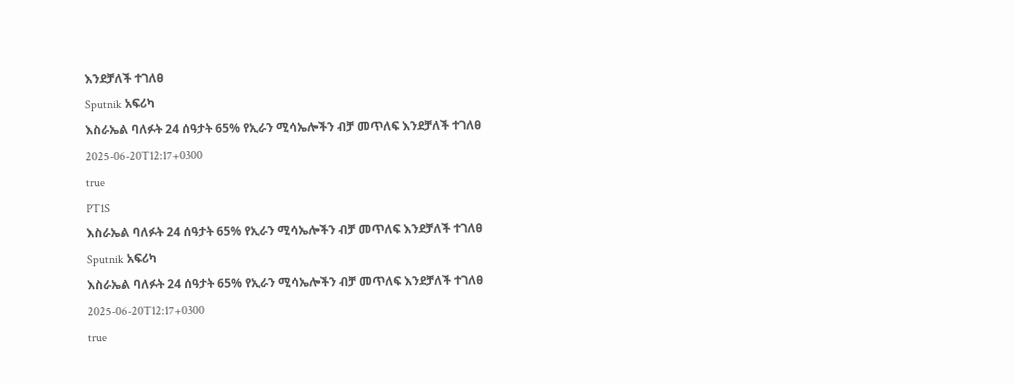እንደቻለች ተገለፀ
Sputnik አፍሪካ
እስራኤል ባለፉት 24 ሰዓታት 65% የኢራን ሚሳኤሎችን ብቻ መጥለፍ እንደቻለች ተገለፀ
2025-06-20T12:17+0300
true
PT1S
እስራኤል ባለፉት 24 ሰዓታት 65% የኢራን ሚሳኤሎችን ብቻ መጥለፍ እንደቻለች ተገለፀ
Sputnik አፍሪካ
እስራኤል ባለፉት 24 ሰዓታት 65% የኢራን ሚሳኤሎችን ብቻ መጥለፍ እንደቻለች ተገለፀ
2025-06-20T12:17+0300
true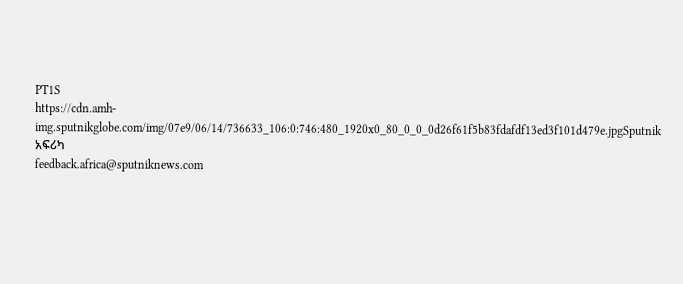PT1S
https://cdn.amh-img.sputnikglobe.com/img/07e9/06/14/736633_106:0:746:480_1920x0_80_0_0_0d26f61f5b83fdafdf13ed3f101d479e.jpgSputnik አፍሪካ
feedback.africa@sputniknews.com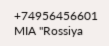+74956456601
MIA "Rossiya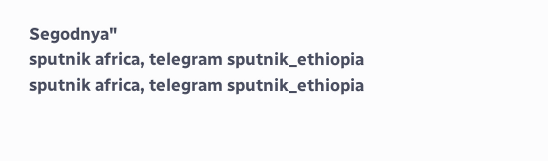Segodnya"
sputnik africa, telegram sputnik_ethiopia
sputnik africa, telegram sputnik_ethiopia